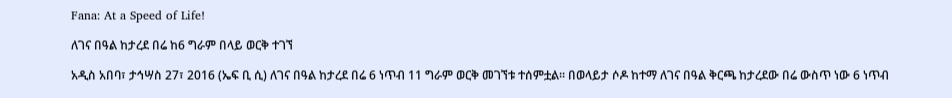Fana: At a Speed of Life!

ለገና በዓል ከታረደ በሬ ከ6 ግራም በላይ ወርቅ ተገኘ

አዲስ አበባ፣ ታኅሣስ 27፣ 2016 (ኤፍ ቢ ሲ) ለገና በዓል ከታረደ በሬ 6 ነጥብ 11 ግራም ወርቅ መገኘቱ ተሰምቷል፡፡ በወላይታ ሶዶ ከተማ ለገና በዓል ቅርጫ ከታረደው በሬ ውስጥ ነው 6 ነጥብ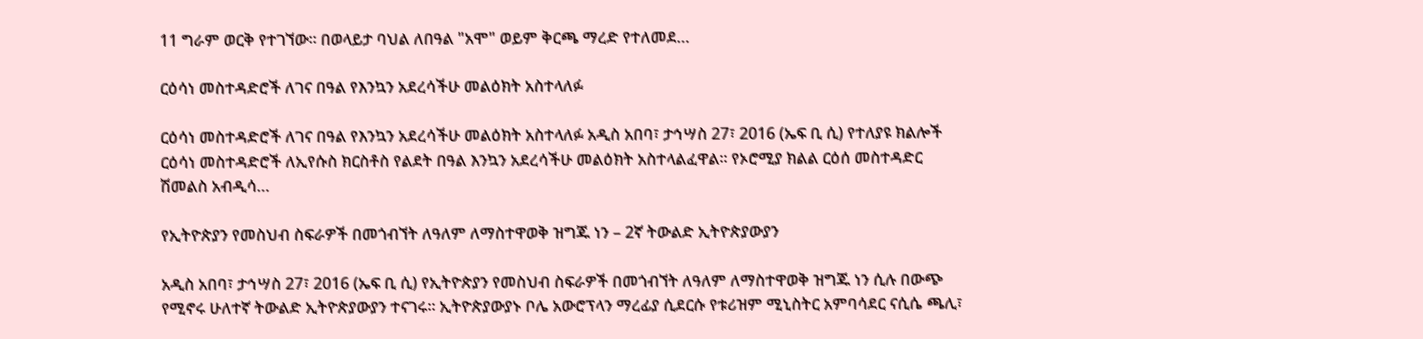11 ግራም ወርቅ የተገኘው። በወላይታ ባህል ለበዓል "አሞ" ወይም ቅርጫ ማረድ የተለመደ…

ርዕሳነ መስተዳድሮች ለገና በዓል የእንኳን አደረሳችሁ መልዕክት አስተላለፉ

ርዕሳነ መስተዳድሮች ለገና በዓል የእንኳን አደረሳችሁ መልዕክት አስተላለፉ አዲስ አበባ፣ ታኅሣስ 27፣ 2016 (ኤፍ ቢ ሲ) የተለያዩ ክልሎች ርዕሳነ መስተዳድሮች ለኢየሱስ ክርስቶስ የልደት በዓል እንኳን አደረሳችሁ መልዕክት አስተላልፈዋል፡፡ የኦሮሚያ ክልል ርዕሰ መስተዳድር ሽመልስ አብዲሳ…

የኢትዮጵያን የመስህብ ስፍራዎች በመጎብኘት ለዓለም ለማስተዋወቅ ዝግጁ ነን – 2ኛ ትውልድ ኢትዮጵያውያን

አዲስ አበባ፣ ታኅሣስ 27፣ 2016 (ኤፍ ቢ ሲ) የኢትዮጵያን የመስህብ ስፍራዎች በመጎብኘት ለዓለም ለማስተዋወቅ ዝግጁ ነን ሲሉ በውጭ የሚኖሩ ሁለተኛ ትውልድ ኢትዮጵያውያን ተናገሩ፡፡ ኢትዮጵያውያኑ ቦሌ አውሮፕላን ማረፊያ ሲደርሱ የቱሪዝም ሚኒስትር አምባሳደር ናሲሴ ጫሊ፣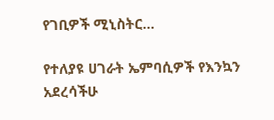የገቢዎች ሚኒስትር…

የተለያዩ ሀገራት ኤምባሲዎች የእንኳን አደረሳችሁ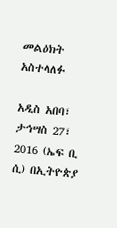መልዕክት አስተላለፉ

አዲስ አበባ፣ ታኅሣስ 27፣ 2016 (ኤፍ ቢ ሲ) በኢትዮጵያ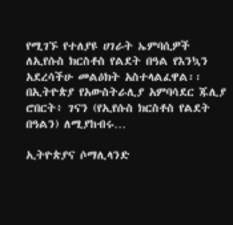የሚገኙ የተለያዩ ሀገራት ኤምባሲዎች ለኢየሱስ ክርስቶስ የልደት በዓል የእንኳን አደረሳችሁ መልዕክት አስተላልፈዋል፡፡ በኢትዮጵያ የአውስትራሊያ አምባሳደር ጁሊያ ሮበርት፥ ገናን (የኢየሱስ ክርስቶስ የልደት በዓልን) ለሚያከብሩ…

ኢትዮጵያና ሶማሊላንድ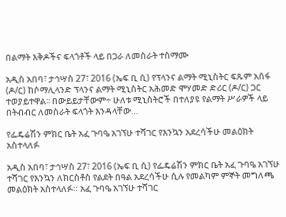በልማት እቅዶችና ፍላጎቶች ላይ በጋራ ለመስራት ተስማሙ

አዲስ አበባ፣ ታኅሣስ 27፣ 2016 (ኤፍ ቢ ሲ) የፕላንና ልማት ሚኒስትር ፍጹም አሰፋ (ዶ/ር) ከሶማሊላንድ ፕላንና ልማት ሚኒስትር አሕመድ ሞሃመድ ድሪር (ዶ/ር) ጋር ተወያይተዋል፡፡ በውይይታቸውም÷ ሁለቱ ሚኒስትሮች በተለያዩ የልማት ሥራዎች ላይ በትብብር ለመስራት ፍላጎት እንዳላቸው…

የፌዴሬሽን ምክር ቤት አፈ ጉባዔ አገኘሁ ተሻገር የእንኳን አደረሳችሁ መልዕክት አስተላለፉ

አዲስ አበባ፣ ታኅሣስ 27፣ 2016 (ኤፍ ቢ ሲ) የፌዴሬሽን ምክር ቤት አፈ ጉባዔ አገኘሁ ተሻገር የእንኳን ለክርስቶስ የልደት በዓል አደረሳችሁ ሲሉ የመልካም ምኞት መግለጫ መልዕክት አስተላለፉ። አፈ ጉባዔ አገኘሁ ተሻገር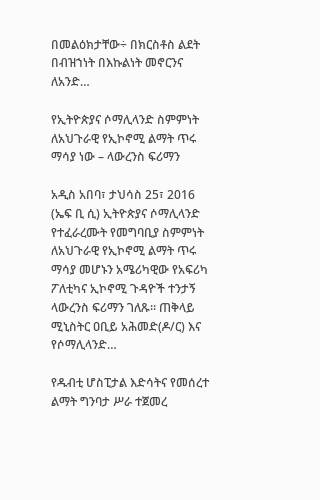በመልዕክታቸው÷ በክርስቶስ ልደት በብዝኀነት በእኩልነት መኖርንና ለአንድ…

የኢትዮጵያና ሶማሊላንድ ስምምነት ለአህጉራዊ የኢኮኖሚ ልማት ጥሩ ማሳያ ነው – ላውረንስ ፍሪማን

አዲስ አበባ፣ ታህሳስ 25፣ 2016 (ኤፍ ቢ ሲ) ኢትዮጵያና ሶማሊላንድ የተፈራረሙት የመግባቢያ ስምምነት ለአህጉራዊ የኢኮኖሚ ልማት ጥሩ ማሳያ መሆኑን አሜሪካዊው የአፍሪካ ፖለቲካና ኢኮኖሚ ጉዳዮች ተንታኝ ላውረንስ ፍሪማን ገለጹ። ጠቅላይ ሚኒስትር ዐቢይ አሕመድ(ዶ/ር) እና የሶማሊላንድ…

የዱብቲ ሆስፒታል እድሳትና የመሰረተ ልማት ግንባታ ሥራ ተጀመረ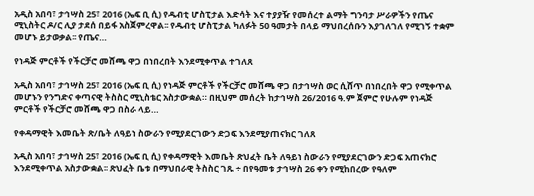አዲስ አበባ፣ ታኅሣስ 25፣ 2016 (ኤፍ ቢ ሲ) የዱብቲ ሆስፒታል እድሳት እና ተያያዥ የመሰረተ ልማት ግንባታ ሥራዎችን የጤና ሚኒስትር ዶ/ር ሊያ ታደሰ በይፋ አስጀምረዋል፡፡ የዱብቲ ሆስፒታል ካለፉት 50 ዓመታት በላይ ማህበረሰቡን እያገለገለ የሚገኝ ተቋም መሆኑ ይታወቃል፡፡ የጤና…

የነዳጅ ምርቶች የችርቻሮ መሸጫ ዋጋ በነበረበት እንደሚቀጥል ተገለጸ

አዲስ አበባ፣ ታኅሣስ 25፣ 2016 (ኤፍ ቢ ሲ) የነዳጅ ምርቶች የችርቻሮ መሸጫ ዋጋ በታኅሣስ ወር ሲሸጥ በነበረበት ዋጋ የሚቀጥል መሆኑን የንግድና ቀጣናዊ ትስስር ሚኒስቴር አስታውቋል። በዚህም መሰረት ከታኅሣስ 26/2016 ዓ.ም ጀምሮ የሁሉም የነዳጅ ምርቶች የችርቻሮ መሸጫ ዋጋ በስራ ላይ…

የቀዳማዊት እመቤት ጽ/ቤት ለዓይነ ስውራን የሚያደርገውን ድጋፍ እንደሚያጠናክር ገለጸ

አዲስ አበባ፣ ታኅሣስ 25፣ 2016 (ኤፍ ቢ ሲ) የቀዳማዊት እመቤት ጽህፈት ቤት ለዓይነ ስውራን የሚያደርገውን ድጋፍ አጠናክሮ እንደሚቀጥል አስታውቋል፡፡ ጽህፈት ቤቱ በማህበራዊ ትስስር ገጹ ÷ በየዓመቱ ታኅሣስ 26 ቀን የሚከበረው የዓለም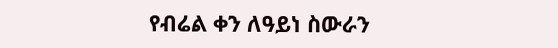የብሬል ቀን ለዓይነ ስውራን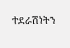ተደራሽነትን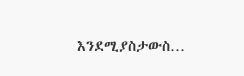እንደሚያስታውስ…